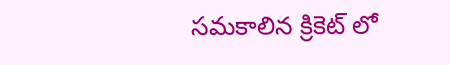సమకాలిన క్రికెట్ లో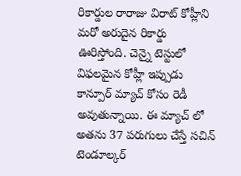రికార్డుల రారాజు విరాట్ కోహ్లీని మరో అరుదైన రికార్డు ఊరిస్తోంది. చెన్నై టెస్టులో విఫలమైన కోహ్లీ ఇప్పుడు కాన్పూర్ మ్యాచ్ కోసం రెడీ అవుతున్నాయి. ఈ మ్యాచ్ లో అతను 37 పరుగులు చేస్తే సచిన్ టెండూల్కర్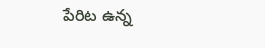పేరిట ఉన్న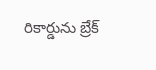రికార్డును బ్రేక్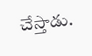చేస్తాడు.